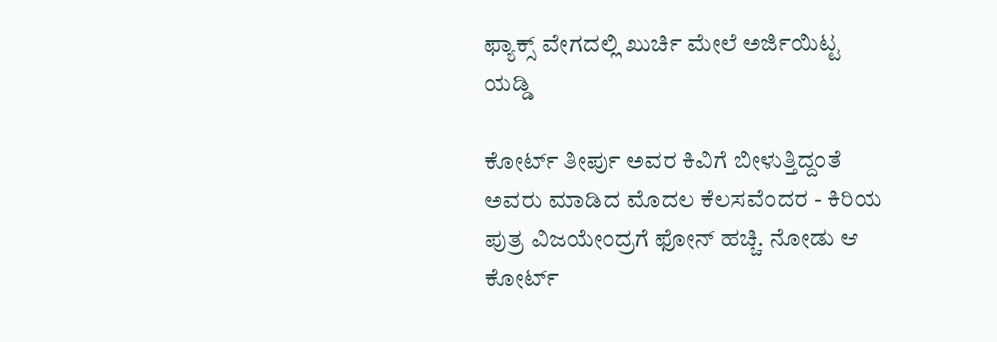ಫ್ಯಾಕ್ಸ್ ವೇಗದಲ್ಲಿ ಖುರ್ಚಿ ಮೇಲೆ ಅರ್ಜಿಯಿಟ್ಟ ಯಡ್ಡಿ

ಕೋರ್ಟ್ ತೀರ್ಪು ಅವರ ಕಿವಿಗೆ ಬೀಳುತ್ತಿದ್ದಂತೆ ಅವರು ಮಾಡಿದ ಮೊದಲ ಕೆಲಸವೆಂದರ - ಕಿರಿಯ ಪುತ್ರ ವಿಜಯೇಂದ್ರಗೆ ಫೋನ್ ಹಚ್ಚಿ. ನೋಡು ಆ ಕೋರ್ಟ್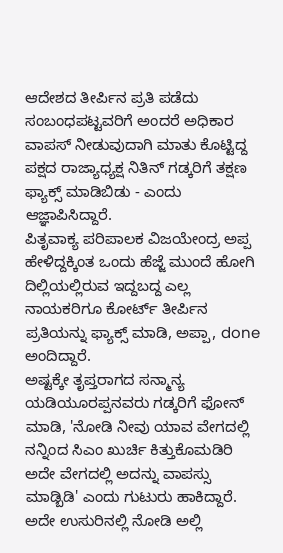ಆದೇಶದ ತೀರ್ಪಿನ ಪ್ರತಿ ಪಡೆದು ಸಂಬಂಧಪಟ್ಟವರಿಗೆ ಅಂದರೆ ಅಧಿಕಾರ ವಾಪಸ್ ನೀಡುವುದಾಗಿ ಮಾತು ಕೊಟ್ಟಿದ್ದ ಪಕ್ಷದ ರಾಜ್ಯಾಧ್ಯಕ್ಷ ನಿತಿನ್ ಗಡ್ಕರಿಗೆ ತಕ್ಷಣ ಫ್ಯಾಕ್ಸ್ ಮಾಡಿಬಿಡು - ಎಂದು ಆಜ್ಞಾಪಿಸಿದ್ದಾರೆ.
ಪಿತೃವಾಕ್ಯ ಪರಿಪಾಲಕ ವಿಜಯೇಂದ್ರ ಅಪ್ಪ ಹೇಳಿದ್ದಕ್ಕಿಂತ ಒಂದು ಹೆಜ್ಜೆ ಮುಂದೆ ಹೋಗಿ ದಿಲ್ಲಿಯಲ್ಲಿರುವ ಇದ್ದಬದ್ದ ಎಲ್ಲ ನಾಯಕರಿಗೂ ಕೋರ್ಟ್ ತೀರ್ಪಿನ ಪ್ರತಿಯನ್ನು ಫ್ಯಾಕ್ಸ್ ಮಾಡಿ, ಅಪ್ಪಾ, done ಅಂದಿದ್ದಾರೆ.
ಅಷ್ಟಕ್ಕೇ ತೃಪ್ತರಾಗದ ಸನ್ಮಾನ್ಯ ಯಡಿಯೂರಪ್ಪನವರು ಗಡ್ಕರಿಗೆ ಫೋನ್ ಮಾಡಿ, 'ನೋಡಿ ನೀವು ಯಾವ ವೇಗದಲ್ಲಿ ನನ್ನಿಂದ ಸಿಎಂ ಖುರ್ಚಿ ಕಿತ್ತುಕೊಮಡಿರಿ ಅದೇ ವೇಗದಲ್ಲಿ ಅದನ್ನು ವಾಪಸ್ಸು ಮಾಡ್ಬಿಡಿ' ಎಂದು ಗುಟುರು ಹಾಕಿದ್ದಾರೆ. ಅದೇ ಉಸುರಿನಲ್ಲಿ ನೋಡಿ ಅಲ್ಲಿ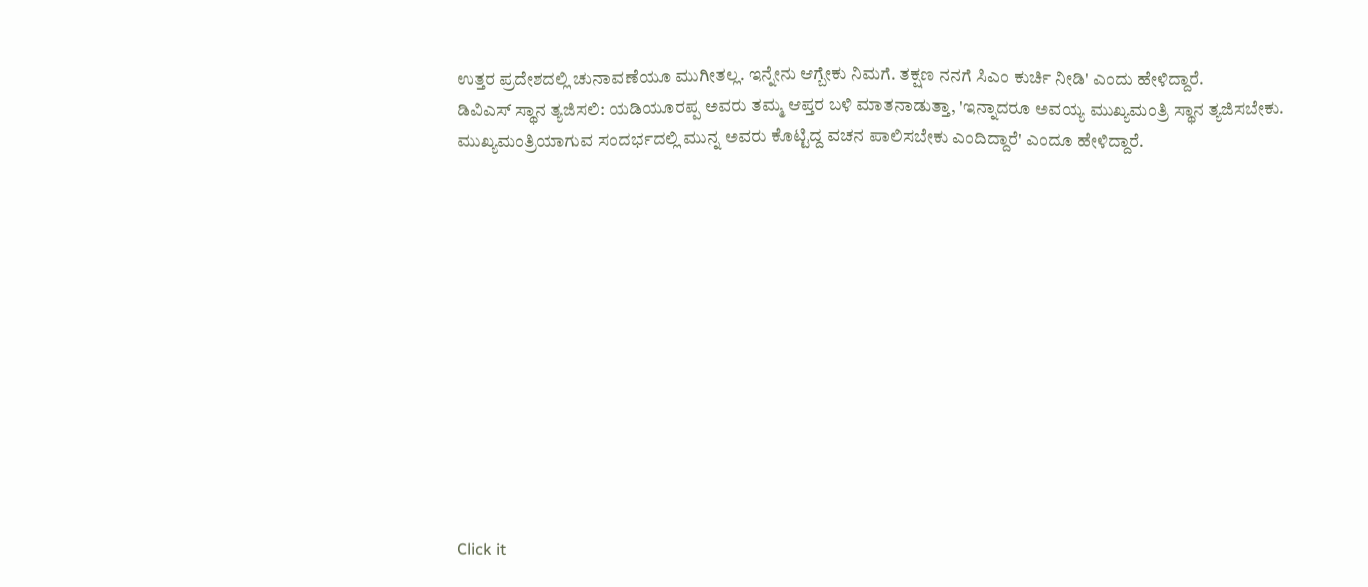ಉತ್ತರ ಪ್ರದೇಶದಲ್ಲಿ ಚುನಾವಣೆಯೂ ಮುಗೀತಲ್ಲ. ಇನ್ನೇನು ಆಗ್ಬೇಕು ನಿಮಗೆ. ತಕ್ಷಣ ನನಗೆ ಸಿಎಂ ಕುರ್ಚಿ ನೀಡಿ' ಎಂದು ಹೇಳಿದ್ದಾರೆ.
ಡಿವಿಎಸ್ ಸ್ಥಾನ ತ್ಯಜಿಸಲಿ: ಯಡಿಯೂರಪ್ಪ ಅವರು ತಮ್ಮ ಆಪ್ತರ ಬಳಿ ಮಾತನಾಡುತ್ತಾ, 'ಇನ್ನಾದರೂ ಅವಯ್ಯ ಮುಖ್ಯಮಂತ್ರಿ ಸ್ಥಾನ ತ್ಯಜಿಸಬೇಕು. ಮುಖ್ಯಮಂತ್ರಿಯಾಗುವ ಸಂದರ್ಭದಲ್ಲಿ ಮುನ್ನ ಅವರು ಕೊಟ್ಟಿದ್ದ ವಚನ ಪಾಲಿಸಬೇಕು ಎಂದಿದ್ದಾರೆ' ಎಂದೂ ಹೇಳಿದ್ದಾರೆ.












Click it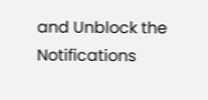and Unblock the Notifications